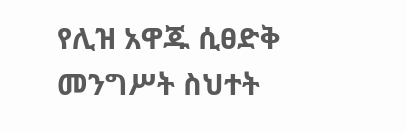የሊዝ አዋጁ ሲፀድቅ መንግሥት ስህተት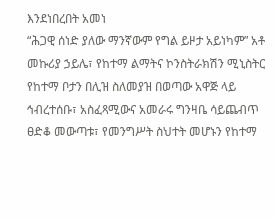እንደነበረበት አመነ
“ሕጋዊ ሰነድ ያለው ማንኛውም የግል ይዞታ አይነካም” አቶ መኩሪያ ኃይሌ፣ የከተማ ልማትና ኮንስትራክሽን ሚኒስትር
የከተማ ቦታን በሊዝ ስለመያዝ በወጣው አዋጅ ላይ ኅብረተሰቡ፣ አስፈጻሚውና አመራሩ ግንዛቤ ሳይጨብጥ ፀድቆ መውጣቱ፣ የመንግሥት ስህተት መሆኑን የከተማ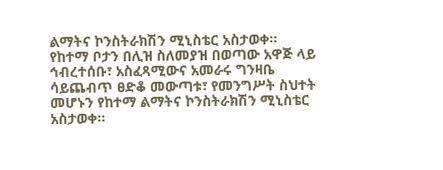ልማትና ኮንስትራክሽን ሚኒስቴር አስታወቀ፡፡
የከተማ ቦታን በሊዝ ስለመያዝ በወጣው አዋጅ ላይ ኅብረተሰቡ፣ አስፈጻሚውና አመራሩ ግንዛቤ ሳይጨብጥ ፀድቆ መውጣቱ፣ የመንግሥት ስህተት መሆኑን የከተማ ልማትና ኮንስትራክሽን ሚኒስቴር አስታወቀ፡፡